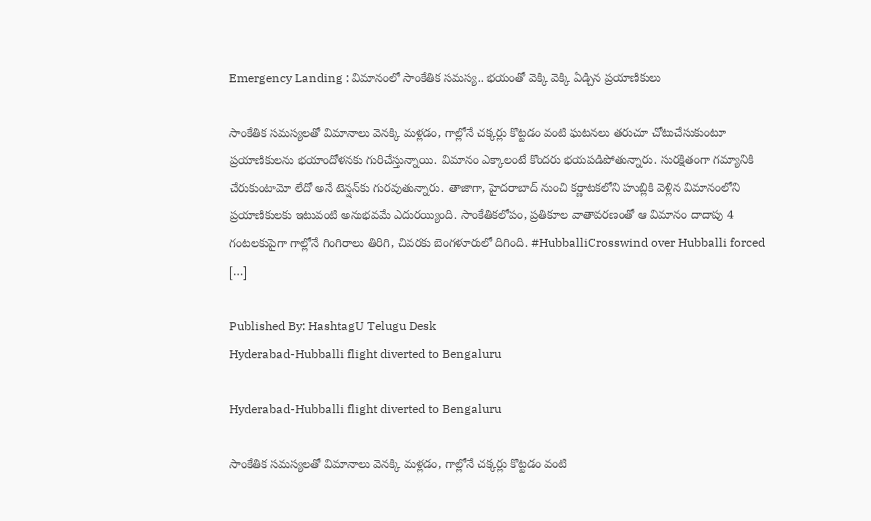Emergency Landing : విమానంలో సాంకేతిక సమస్య.. భయంతో వెక్కి వెక్కి ఏడ్చిన ప్రయాణికులు

సాంకేతిక సమస్యలతో విమానాలు వెనక్కి మళ్లడం, గాల్లోనే చక్కర్లు కొట్టడం వంటి ఘటనలు తరుచూ చోటుచేసుకుంటూ ప్రయాణికులను భయాందోళనకు గురిచేస్తున్నాయి. విమానం ఎక్కాలంటే కొందరు భయపడిపోతున్నారు. సురక్షితంగా గమ్యానికి చేరుకుంటామో లేదో అనే టెన్షన్‌కు గురవుతున్నారు. తాజాగా, హైదరాబాద్‌ నుంచి కర్ణాటకలోని హుబ్లికి వెళ్లిన విమానంలోని ప్రయాణికులకు ఇటువంటి అనుభవమే ఎదురయ్యింది. సాంకేతికలోపం, ప్రతికూల వాతావరణంతో ఆ విమానం దాదాపు 4 గంటలకుపైగా గాల్లోనే గింగిరాలు తిరిగి, చివరకు బెంగళూరులో దిగింది. #HubballiCrosswind over Hubballi forced […]

Published By: HashtagU Telugu Desk
Hyderabad-Hubballi flight diverted to Bengaluru

Hyderabad-Hubballi flight diverted to Bengaluru

సాంకేతిక సమస్యలతో విమానాలు వెనక్కి మళ్లడం, గాల్లోనే చక్కర్లు కొట్టడం వంటి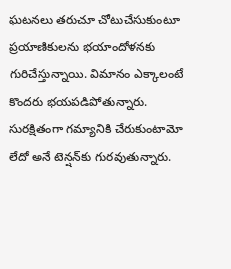ఘటనలు తరుచూ చోటుచేసుకుంటూ ప్రయాణికులను భయాందోళనకు గురిచేస్తున్నాయి. విమానం ఎక్కాలంటే కొందరు భయపడిపోతున్నారు. సురక్షితంగా గమ్యానికి చేరుకుంటామో లేదో అనే టెన్షన్‌కు గురవుతున్నారు.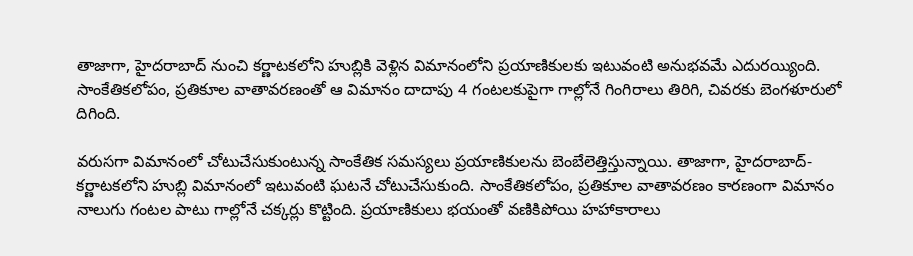తాజాగా, హైదరాబాద్‌ నుంచి కర్ణాటకలోని హుబ్లికి వెళ్లిన విమానంలోని ప్రయాణికులకు ఇటువంటి అనుభవమే ఎదురయ్యింది. సాంకేతికలోపం, ప్రతికూల వాతావరణంతో ఆ విమానం దాదాపు 4 గంటలకుపైగా గాల్లోనే గింగిరాలు తిరిగి, చివరకు బెంగళూరులో దిగింది.

వరుసగా విమానంలో చోటుచేసుకుంటున్న సాంకేతిక సమస్యలు ప్రయాణికులను బెంబేలెత్తిస్తున్నాయి. తాజాగా, హైదరాబాద్‌- కర్ణాటకలోని హుబ్లి విమానంలో ఇటువంటి ఘటనే చోటుచేసుకుంది. సాంకేతికలోపం, ప్రతికూల వాతావరణం కారణంగా విమానం నాలుగు గంటల పాటు గాల్లోనే చక్కర్లు కొట్టింది. ప్రయాణికులు భయంతో వణికిపోయి హహాకారాలు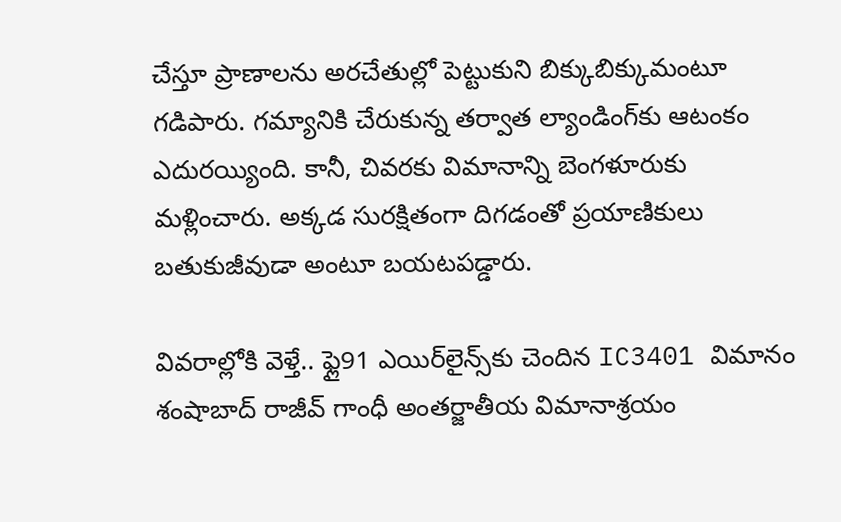చేస్తూ ప్రాణాలను అరచేతుల్లో పెట్టుకుని బిక్కుబిక్కుమంటూ గడిపారు. గమ్యానికి చేరుకున్న తర్వాత ల్యాండింగ్‌కు ఆటంకం ఎదురయ్యింది. కానీ, చివరకు విమానాన్ని బెంగళూరుకు మళ్లించారు. అక్కడ సురక్షితంగా దిగడంతో ప్రయాణికులు బతుకుజీవుడా అంటూ బయటపడ్డారు.

వివరాల్లోకి వెళ్తే.. ఫ్లై91 ఎయిర్‌లైన్స్‌కు చెందిన IC3401 విమానం శంషాబాద్‌ రాజీవ్ గాంధీ అంతర్జాతీయ విమానాశ్రయం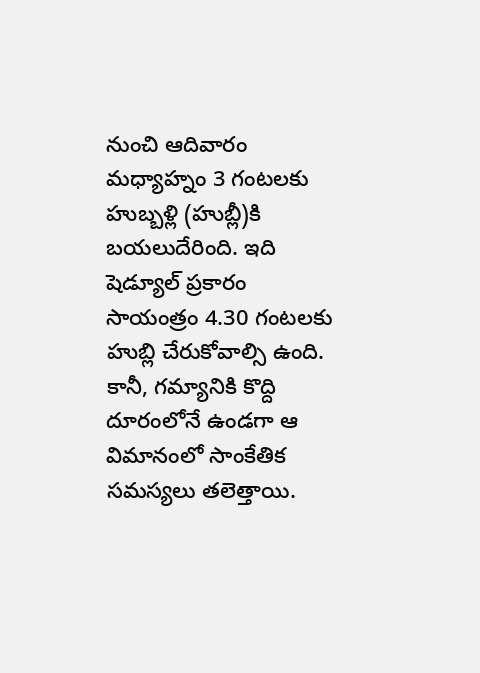నుంచి ఆదివారం మధ్యాహ్నం 3 గంటలకు హుబ్బళ్లి (హుబ్లీ)కి బయలుదేరింది. ఇది షెడ్యూల్ ప్రకారం సాయంత్రం 4.30 గంటలకు హుబ్లి చేరుకోవాల్సి ఉంది. కానీ, గమ్యానికి కొద్ది దూరంలోనే ఉండగా ఆ విమానంలో సాంకేతిక సమస్యలు తలెత్తాయి.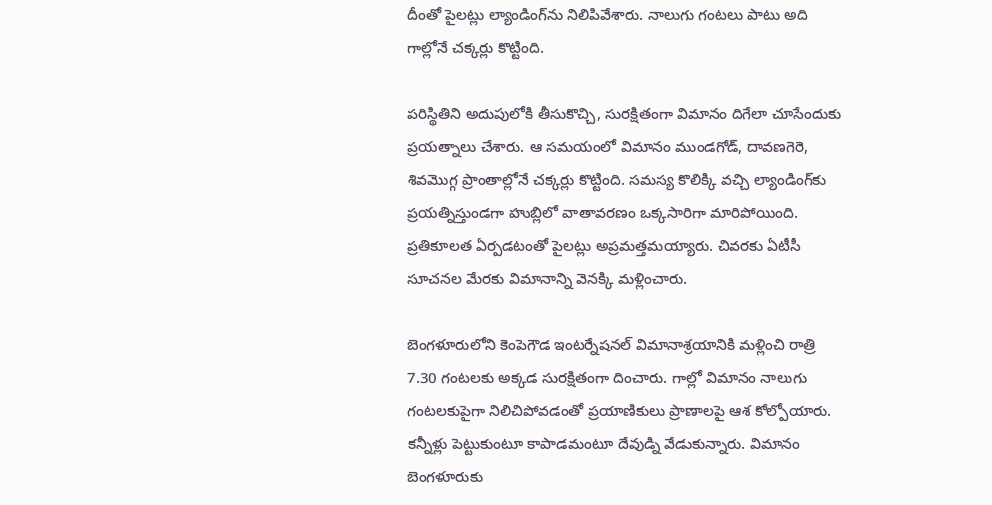దీంతో పైలట్లు ల్యాండింగ్‌ను నిలిపివేశారు. నాలుగు గంటలు పాటు అది గాల్లోనే చక్కర్లు కొట్టింది.

పరిస్థితిని అదుపులోకి తీసుకొచ్చి, సురక్షితంగా విమానం దిగేలా చూసేందుకు ప్రయత్నాలు చేశారు. ఆ సమయంలో విమానం ముండగోడ్, దావణగెరె, శివమొగ్గ ప్రాంతాల్లోనే చక్కర్లు కొట్టింది. సమస్య కొలిక్కి వచ్చి ల్యాండింగ్‌కు ప్రయత్నిస్తుండగా హుబ్లిలో వాతావరణం ఒక్కసారిగా మారిపోయింది. ప్రతికూలత ఏర్పడటంతో పైలట్లు అప్రమత్తమయ్యారు. చివరకు ఏటీసీ సూచనల మేరకు విమానాన్ని వెనక్కి మళ్లించారు.

బెంగళూరులోని కెంపెగౌడ ఇంటర్నేషనల్ విమానాశ్రయానికి మళ్లించి రాత్రి 7.30 గంటలకు అక్కడ సురక్షితంగా దించారు. గాల్లో విమానం నాలుగు గంటలకుపైగా నిలిచిపోవడంతో ప్రయాణికులు ప్రాణాలపై ఆశ కోల్పోయారు. కన్నీళ్లు పెట్టుకుంటూ కాపాడమంటూ దేవుడ్ని వేడుకున్నారు. విమానం బెంగళూరుకు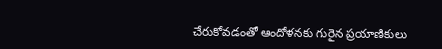చేరుకోవడంతో ఆందోళనకు గురైన ప్రయాణికులు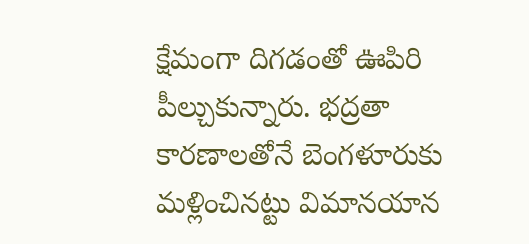క్షేమంగా దిగడంతో ఊపిరి పీల్చుకున్నారు. భద్రతా కారణాలతోనే బెంగళూరుకు మళ్లించినట్టు విమానయాన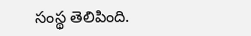సంస్థ తెలిపింది.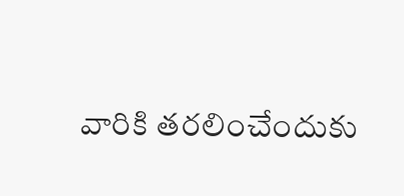వారికి తరలించేందుకు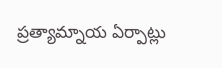ప్రత్యామ్నాయ ఏర్పాట్లు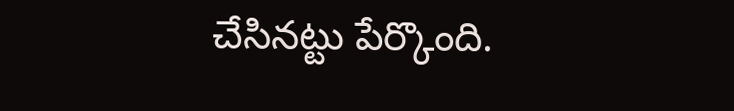చేసినట్టు పేర్కొంది.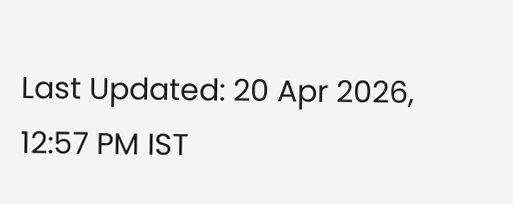Last Updated: 20 Apr 2026, 12:57 PM IST